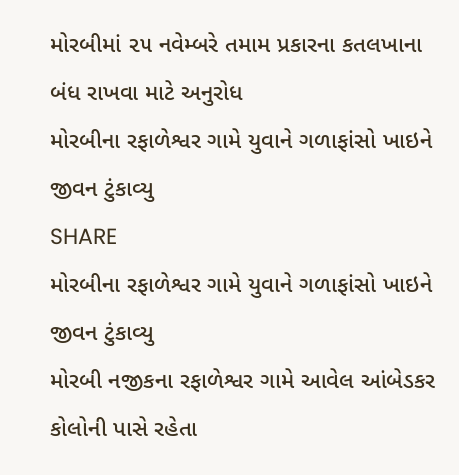મોરબીમાં ૨૫ નવેમ્બરે તમામ પ્રકારના કતલખાના બંધ રાખવા માટે અનુરોધ
મોરબીના રફાળેશ્વર ગામે યુવાને ગળાફાંસો ખાઇને જીવન ટુંકાવ્યુ
SHARE
મોરબીના રફાળેશ્વર ગામે યુવાને ગળાફાંસો ખાઇને જીવન ટુંકાવ્યુ
મોરબી નજીકના રફાળેશ્વર ગામે આવેલ આંબેડકર કોલોની પાસે રહેતા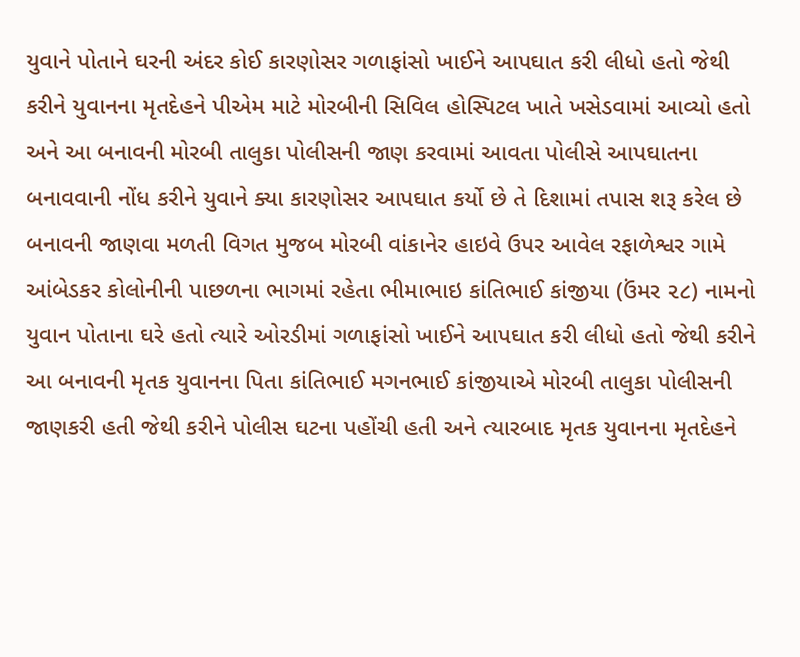યુવાને પોતાને ઘરની અંદર કોઈ કારણોસર ગળાફાંસો ખાઈને આપઘાત કરી લીધો હતો જેથી કરીને યુવાનના મૃતદેહને પીએમ માટે મોરબીની સિવિલ હોસ્પિટલ ખાતે ખસેડવામાં આવ્યો હતો અને આ બનાવની મોરબી તાલુકા પોલીસની જાણ કરવામાં આવતા પોલીસે આપઘાતના બનાવવાની નોંધ કરીને યુવાને ક્યા કારણોસર આપઘાત કર્યો છે તે દિશામાં તપાસ શરૂ કરેલ છે
બનાવની જાણવા મળતી વિગત મુજબ મોરબી વાંકાનેર હાઇવે ઉપર આવેલ રફાળેશ્વર ગામે આંબેડકર કોલોનીની પાછળના ભાગમાં રહેતા ભીમાભાઇ કાંતિભાઈ કાંજીયા (ઉંમર ૨૮) નામનો યુવાન પોતાના ઘરે હતો ત્યારે ઓરડીમાં ગળાફાંસો ખાઈને આપઘાત કરી લીધો હતો જેથી કરીને આ બનાવની મૃતક યુવાનના પિતા કાંતિભાઈ મગનભાઈ કાંજીયાએ મોરબી તાલુકા પોલીસની જાણકરી હતી જેથી કરીને પોલીસ ઘટના પહોંચી હતી અને ત્યારબાદ મૃતક યુવાનના મૃતદેહને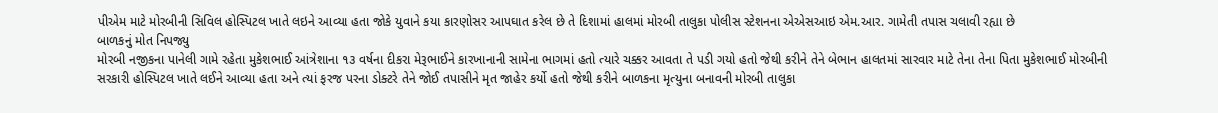પીએમ માટે મોરબીની સિવિલ હોસ્પિટલ ખાતે લઇને આવ્યા હતા જોકે યુવાને કયા કારણોસર આપઘાત કરેલ છે તે દિશામાં હાલમાં મોરબી તાલુકા પોલીસ સ્ટેશનના એએસઆઇ એમ.આર. ગામેતી તપાસ ચલાવી રહ્યા છે
બાળકનું મોત નિપજ્યુ
મોરબી નજીકના પાનેલી ગામે રહેતા મુકેશભાઈ આંત્રેશાના ૧૩ વર્ષના દીકરા મેરૂભાઈને કારખાનાની સામેના ભાગમાં હતો ત્યારે ચક્કર આવતા તે પડી ગયો હતો જેથી કરીને તેને બેભાન હાલતમાં સારવાર માટે તેના તેના પિતા મુકેશભાઈ મોરબીની સરકારી હોસ્પિટલ ખાતે લઈને આવ્યા હતા અને ત્યાં ફરજ પરના ડોક્ટરે તેને જોઈ તપાસીને મૃત જાહેર કર્યો હતો જેથી કરીને બાળકના મૃત્યુના બનાવની મોરબી તાલુકા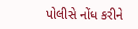પોલીસે નોંધ કરીને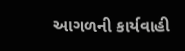આગળની કાર્યવાહી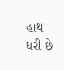હાથ ધરી છે